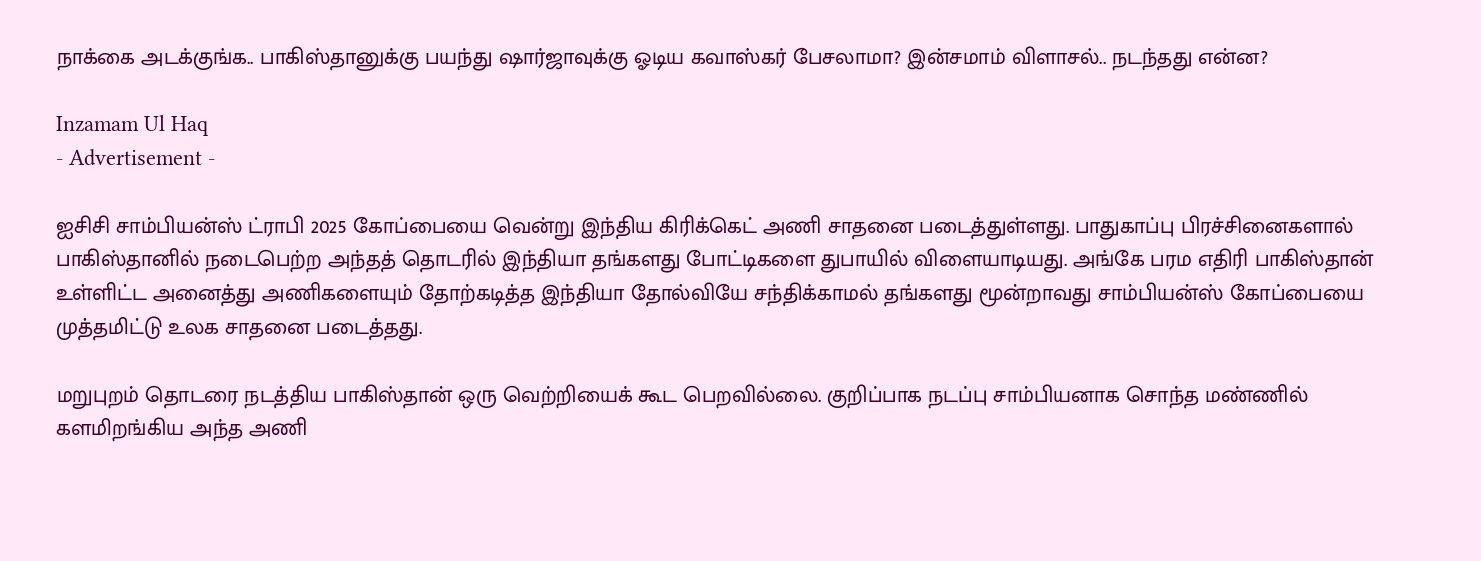நாக்கை அடக்குங்க.. பாகிஸ்தானுக்கு பயந்து ஷார்ஜாவுக்கு ஓடிய கவாஸ்கர் பேசலாமா? இன்சமாம் விளாசல்.. நடந்தது என்ன?

Inzamam Ul Haq
- Advertisement -

ஐசிசி சாம்பியன்ஸ் ட்ராபி 2025 கோப்பையை வென்று இந்திய கிரிக்கெட் அணி சாதனை படைத்துள்ளது. பாதுகாப்பு பிரச்சினைகளால் பாகிஸ்தானில் நடைபெற்ற அந்தத் தொடரில் இந்தியா தங்களது போட்டிகளை துபாயில் விளையாடியது. அங்கே பரம எதிரி பாகிஸ்தான் உள்ளிட்ட அனைத்து அணிகளையும் தோற்கடித்த இந்தியா தோல்வியே சந்திக்காமல் தங்களது மூன்றாவது சாம்பியன்ஸ் கோப்பையை முத்தமிட்டு உலக சாதனை படைத்தது.

மறுபுறம் தொடரை நடத்திய பாகிஸ்தான் ஒரு வெற்றியைக் கூட பெறவில்லை. குறிப்பாக நடப்பு சாம்பியனாக சொந்த மண்ணில் களமிறங்கிய அந்த அணி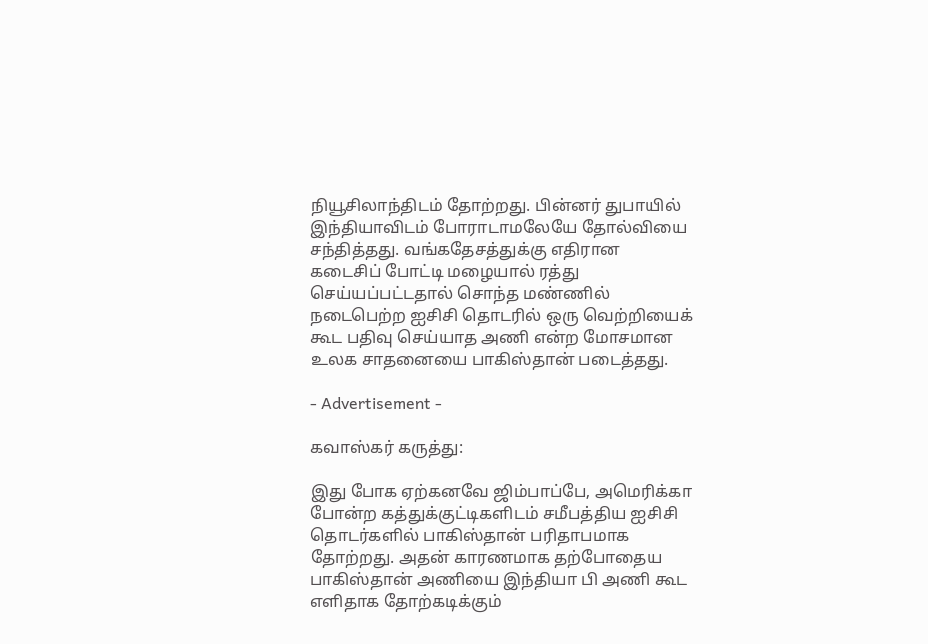நியூசிலாந்திடம் தோற்றது. பின்னர் துபாயில் இந்தியாவிடம் போராடாமலேயே தோல்வியை சந்தித்தது. வங்கதேசத்துக்கு எதிரான கடைசிப் போட்டி மழையால் ரத்து செய்யப்பட்டதால் சொந்த மண்ணில் நடைபெற்ற ஐசிசி தொடரில் ஒரு வெற்றியைக் கூட பதிவு செய்யாத அணி என்ற மோசமான உலக சாதனையை பாகிஸ்தான் படைத்தது.

- Advertisement -

கவாஸ்கர் கருத்து:

இது போக ஏற்கனவே ஜிம்பாப்பே, அமெரிக்கா போன்ற கத்துக்குட்டிகளிடம் சமீபத்திய ஐசிசி தொடர்களில் பாகிஸ்தான் பரிதாபமாக தோற்றது. அதன் காரணமாக தற்போதைய பாகிஸ்தான் அணியை இந்தியா பி அணி கூட எளிதாக தோற்கடிக்கும்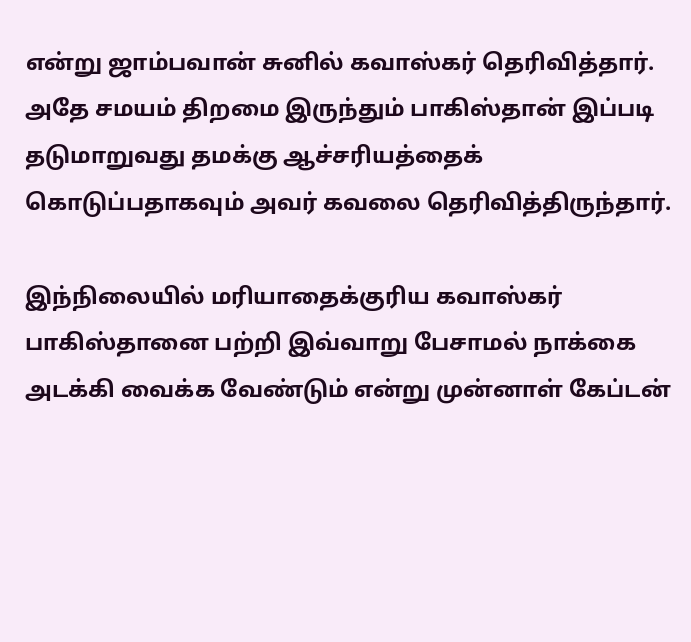என்று ஜாம்பவான் சுனில் கவாஸ்கர் தெரிவித்தார். அதே சமயம் திறமை இருந்தும் பாகிஸ்தான் இப்படி தடுமாறுவது தமக்கு ஆச்சரியத்தைக் கொடுப்பதாகவும் அவர் கவலை தெரிவித்திருந்தார்.

இந்நிலையில் மரியாதைக்குரிய கவாஸ்கர் பாகிஸ்தானை பற்றி இவ்வாறு பேசாமல் நாக்கை அடக்கி வைக்க வேண்டும் என்று முன்னாள் கேப்டன்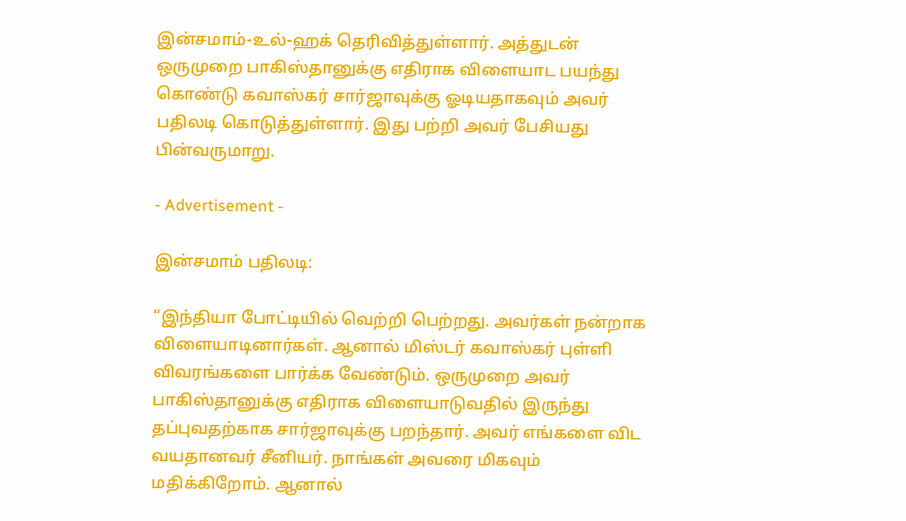இன்சமாம்-உல்-ஹக் தெரிவித்துள்ளார். அத்துடன் ஒருமுறை பாகிஸ்தானுக்கு எதிராக விளையாட பயந்து கொண்டு கவாஸ்கர் சார்ஜாவுக்கு ஓடியதாகவும் அவர் பதிலடி கொடுத்துள்ளார். இது பற்றி அவர் பேசியது பின்வருமாறு.

- Advertisement -

இன்சமாம் பதிலடி:

“இந்தியா போட்டியில் வெற்றி பெற்றது. அவர்கள் நன்றாக விளையாடினார்கள். ஆனால் மிஸ்டர் கவாஸ்கர் புள்ளி விவரங்களை பார்க்க வேண்டும். ஒருமுறை அவர் பாகிஸ்தானுக்கு எதிராக விளையாடுவதில் இருந்து தப்புவதற்காக சார்ஜாவுக்கு பறந்தார். அவர் எங்களை விட வயதானவர் சீனியர். நாங்கள் அவரை மிகவும் மதிக்கிறோம். ஆனால்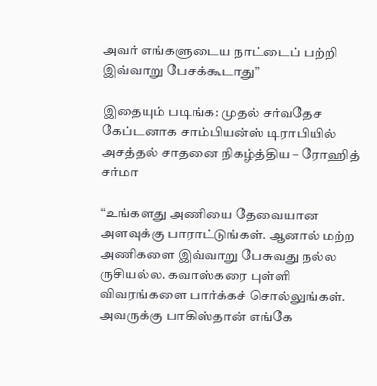அவர் எங்களுடைய நாட்டைப் பற்றி இவ்வாறு பேசக்கூடாது”

இதையும் படிங்க: முதல் சர்வதேச கேப்டனாக சாம்பியன்ஸ் டிராபியில் அசத்தல் சாதனை நிகழ்த்திய – ரோஹித் சர்மா

“உங்களது அணியை தேவையான அளவுக்கு பாராட்டுங்கள். ஆனால் மற்ற அணிகளை இவ்வாறு பேசுவது நல்ல ருசியல்ல. கவாஸ்கரை புள்ளி விவரங்களை பார்க்கச் சொல்லுங்கள். அவருக்கு பாகிஸ்தான் எங்கே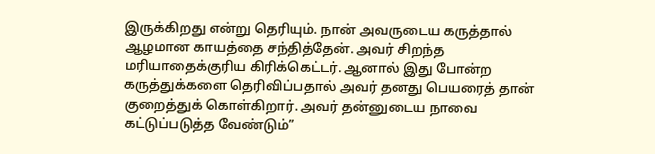இருக்கிறது என்று தெரியும். நான் அவருடைய கருத்தால் ஆழமான காயத்தை சந்தித்தேன். அவர் சிறந்த மரியாதைக்குரிய கிரிக்கெட்டர். ஆனால் இது போன்ற கருத்துக்களை தெரிவிப்பதால் அவர் தனது பெயரைத் தான் குறைத்துக் கொள்கிறார். அவர் தன்னுடைய நாவை கட்டுப்படுத்த வேண்டும்”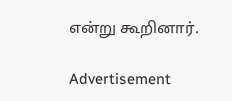என்று கூறினார்.

Advertisement